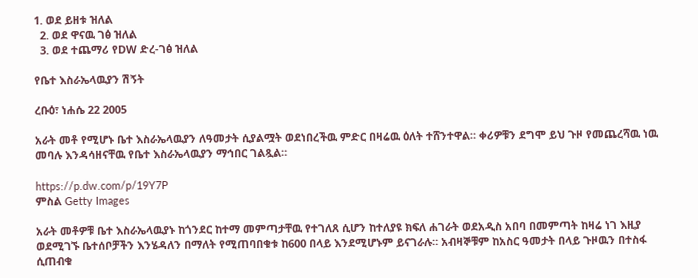1. ወደ ይዘቱ ዝለል
  2. ወደ ዋናዉ ገፅ ዝለል
  3. ወደ ተጨማሪ የDW ድረ-ገፅ ዝለል

የቤተ እስራኤላዉያን ሽኝት

ረቡዕ፣ ነሐሴ 22 2005

አራት መቶ የሚሆኑ ቤተ እስራኤላዉያን ለዓመታት ሲያልሟት ወደነበረችዉ ምድር በዛሬዉ ዕለት ተሸንተዋል። ቀሪዎቹን ደግሞ ይህ ጉዞ የመጨረሻዉ ነዉ መባሉ እንዳሳዘናቸዉ የቤተ እስራኤላዉያን ማኅበር ገልጿል።

https://p.dw.com/p/19Y7P
ምስል Getty Images

አራት መቶዎቹ ቤተ እስራኤላዉያኑ ከጎንደር ከተማ መምጣታቸዉ የተገለጸ ሲሆን ከተለያዩ ክፍለ ሐገራት ወደአዲስ አበባ በመምጣት ከዛሬ ነገ እዚያ ወደሚገኙ ቤተሰቦቻችን እንሄዳለን በማለት የሚጠባበቁቱ ከ600 በላይ እንደሚሆኑም ይናገራሉ። አብዛኞቹም ከአስር ዓመታት በላይ ጉዞዉን በተስፋ ሲጠብቁ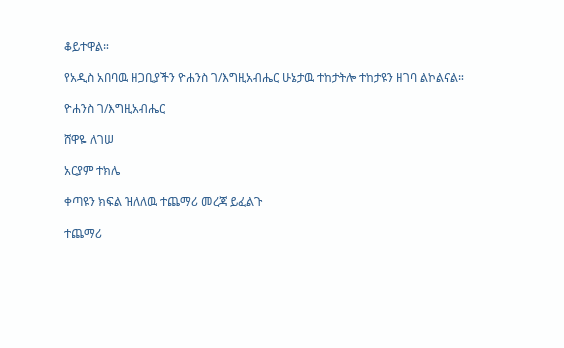ቆይተዋል።

የአዲስ አበባዉ ዘጋቢያችን ዮሐንስ ገ/እግዚአብሔር ሁኔታዉ ተከታትሎ ተከታዩን ዘገባ ልኮልናል።

ዮሐንስ ገ/እግዚአብሔር

ሸዋዬ ለገሠ

አርያም ተክሌ

ቀጣዩን ክፍል ዝለለዉ ተጨማሪ መረጃ ይፈልጉ

ተጨማሪ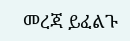መረጃ ይፈልጉ